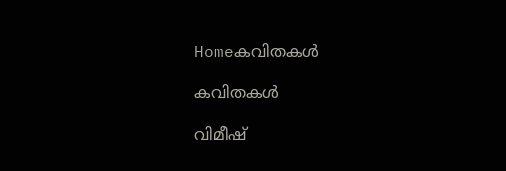Homeകവിതകൾ

കവിതകൾ

വിമീഷ്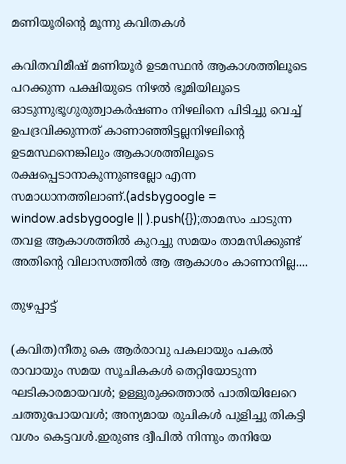മണിയൂരിന്റെ മൂന്നു കവിതകൾ

കവിതവിമീഷ് മണിയൂർ ഉടമസ്ഥൻ ആകാശത്തിലൂടെ പറക്കുന്ന പക്ഷിയുടെ നിഴൽ ഭൂമിയിലൂടെ ഓടുന്നുഭൂഗുരുത്വാകർഷണം നിഴലിനെ പിടിച്ചു വെച്ച് ഉപദ്രവിക്കുന്നത് കാണാഞ്ഞിട്ടല്ലനിഴലിന്റെ ഉടമസ്ഥനെങ്കിലും ആകാശത്തിലൂടെ രക്ഷപ്പെടാനാകുന്നുണ്ടല്ലോ എന്ന സമാധാനത്തിലാണ്.(adsbygoogle = window.adsbygoogle || ).push({});താമസം ചാടുന്ന തവള ആകാശത്തിൽ കുറച്ചു സമയം താമസിക്കുണ്ട് അതിൻ്റെ വിലാസത്തിൽ ആ ആകാശം കാണാനില്ല....

തുഴപ്പാട്ട്

(കവിത)നീതു കെ ആര്‍രാവു പകലായും പകൽ രാവായും സമയ സൂചികകൾ തെറ്റിയോടുന്ന ഘടികാരമായവൾ; ഉള്ളുരുക്കത്താൽ പാതിയിലേറെ ചത്തുപോയവൾ; അന്യമായ രുചികൾ പുളിച്ചു തികട്ടി വശം കെട്ടവൾ.ഇരുണ്ട ദ്വീപിൽ നിന്നും തനിയേ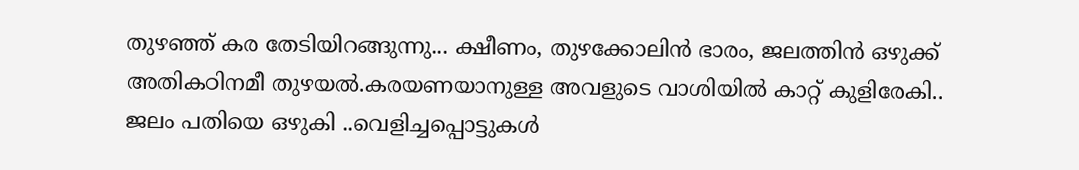തുഴഞ്ഞ് കര തേടിയിറങ്ങുന്നു... ക്ഷീണം, തുഴക്കോലിൻ ഭാരം, ജലത്തിൻ ഒഴുക്ക് അതികഠിനമീ തുഴയൽ.കരയണയാനുള്ള അവളുടെ വാശിയിൽ കാറ്റ് കുളിരേകി.. ജലം പതിയെ ഒഴുകി ..വെളിച്ചപ്പൊട്ടുകൾ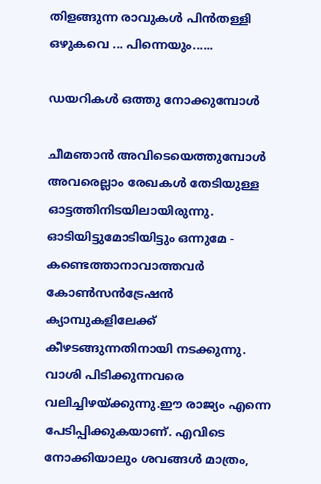തിളങ്ങുന്ന രാവുകൾ പിൻതള്ളി ഒഴുകവെ ... പിന്നെയും......

ഡയറികൾ ഒത്തു നോക്കുമ്പോൾ

ചീമഞാൻ അവിടെയെത്തുമ്പോൾ അവരെല്ലാം രേഖകൾ തേടിയുള്ള ഓട്ടത്തിനിടയിലായിരുന്നു. ഓടിയിട്ടുമോടിയിട്ടും ഒന്നുമേ - കണ്ടെത്താനാവാത്തവർ കോൺസൻട്രേഷൻ ക്യാമ്പുകളിലേക്ക് കീഴടങ്ങുന്നതിനായി നടക്കുന്നു. വാശി പിടിക്കുന്നവരെ വലിച്ചിഴയ്ക്കുന്നു.ഈ രാജ്യം എന്നെ പേടിപ്പിക്കുകയാണ്. എവിടെ നോക്കിയാലും ശവങ്ങൾ മാത്രം,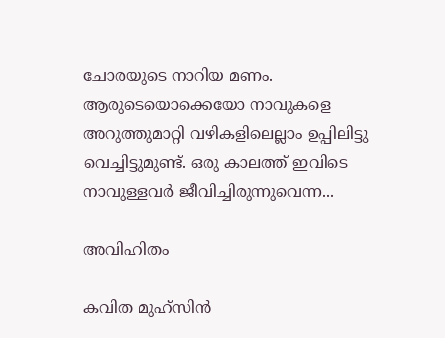ചോരയുടെ നാറിയ മണം. ആരുടെയൊക്കെയോ നാവുകളെ അറുത്തുമാറ്റി വഴികളിലെല്ലാം ഉപ്പിലിട്ടു വെച്ചിട്ടുമുണ്ട്. ഒരു കാലത്ത് ഇവിടെ നാവുള്ളവർ ജീവിച്ചിരുന്നുവെന്ന...

അവിഹിതം

കവിത മുഹ്സിൻ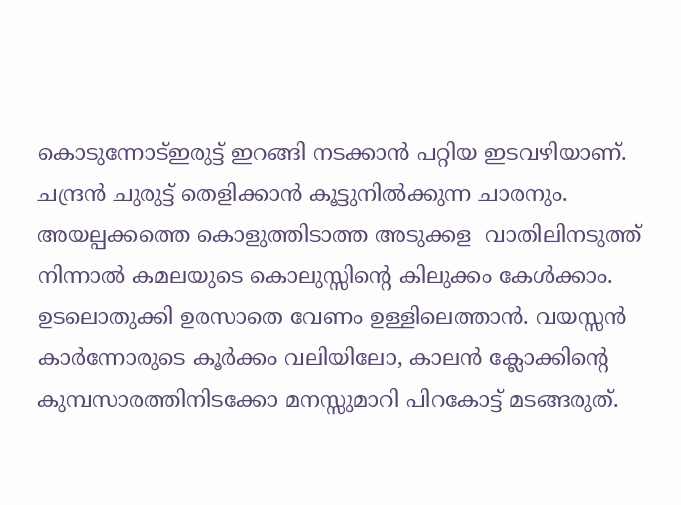കൊടുന്നോട്ഇരുട്ട് ഇറങ്ങി നടക്കാൻ പറ്റിയ ഇടവഴിയാണ്. ചന്ദ്രൻ ചുരുട്ട് തെളിക്കാൻ കൂട്ടുനിൽക്കുന്ന ചാരനും. അയല്പക്കത്തെ കൊളുത്തിടാത്ത അടുക്കള  വാതിലിനടുത്ത് നിന്നാൽ കമലയുടെ കൊലുസ്സിന്റെ കിലുക്കം കേൾക്കാം. ഉടലൊതുക്കി ഉരസാതെ വേണം ഉള്ളിലെത്താൻ. വയസ്സൻ കാർന്നോരുടെ കൂർക്കം വലിയിലോ, കാലൻ ക്ലോക്കിന്റെ കുമ്പസാരത്തിനിടക്കോ മനസ്സുമാറി പിറകോട്ട് മടങ്ങരുത്.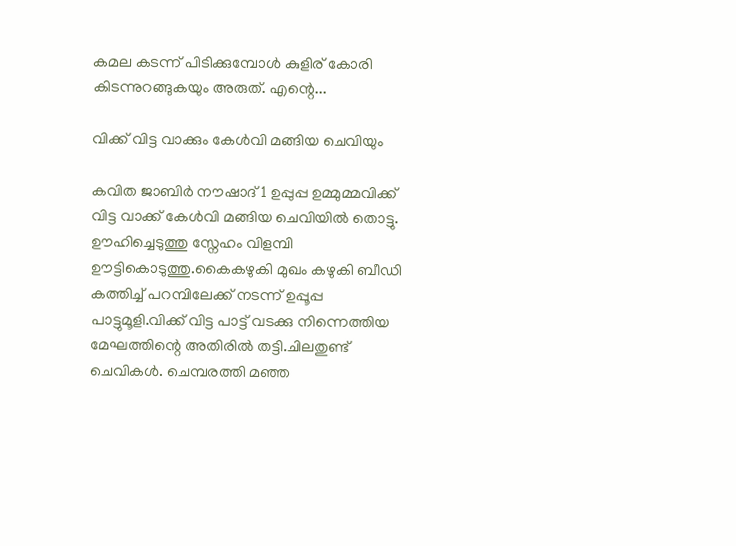കമല കടന്ന് പിടിക്കുമ്പോൾ കുളിര് കോരി കിടന്നുറങ്ങുകയും അരുത്. എന്റെ...

വിക്ക് വിട്ട വാക്കും കേൾവി മങ്ങിയ ചെവിയും

കവിത ജാബിർ നൗഷാദ് 1 ഉപ്പുപ്പ ഉമ്മുമ്മവിക്ക് വിട്ട വാക്ക് കേൾവി മങ്ങിയ ചെവിയിൽ തൊട്ടു. ഊഹിച്ചെടുത്തു സ്നേഹം വിളമ്പി ഊട്ടികൊടുത്തു.കൈകഴുകി മുഖം കഴുകി ബീഡി കത്തിച്ച് പറമ്പിലേക്ക് നടന്ന് ഉപ്പൂപ്പ പാട്ടുമൂളി.വിക്ക് വിട്ട പാട്ട് വടക്കു നിന്നെത്തിയ മേഘത്തിന്റെ അതിരിൽ തട്ടി.ചിലതുണ്ട് ചെവികൾ. ചെമ്പരത്തി മഞ്ഞ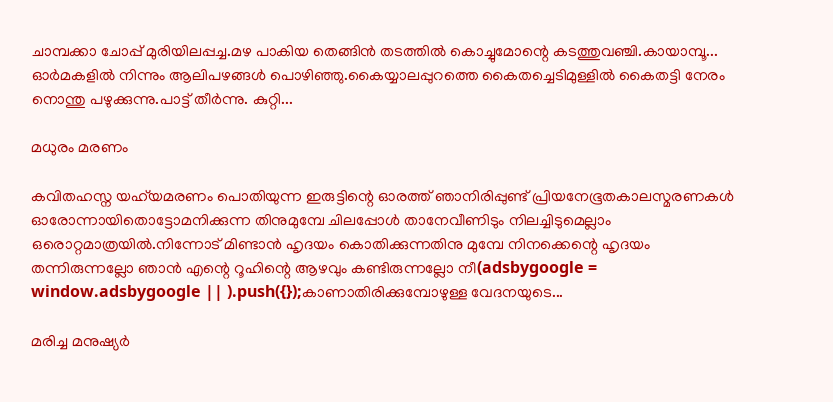ചാമ്പക്കാ ചോപ്പ് മുരിയിലപ്പച്ച.മഴ പാകിയ തെങ്ങിൻ തടത്തിൽ കൊച്ചുമോന്റെ കടത്തുവഞ്ചി.കായാമ്പൂ... ഓർമകളിൽ നിന്നും ആലിപഴങ്ങൾ പൊഴിഞ്ഞു.കൈയ്യാലപ്പുറത്തെ കൈതച്ചെടിമുള്ളിൽ കൈതട്ടി നേരം നൊന്തു പഴുക്കുന്നു.പാട്ട് തീർന്നു. കുറ്റി...

മധുരം മരണം

കവിതഹസ്ന യഹ്‌യമരണം പൊതിയുന്ന ഇരുട്ടിന്റെ ഓരത്ത് ഞാനിരിപ്പുണ്ട് പ്രിയനേഭൂതകാലസ്മരണകൾ ഓരോന്നായിതൊട്ടോമനിക്കുന്ന തിനുമുമ്പേ ചിലപ്പോൾ താനേവീണിടും നിലച്ചിടുമെല്ലാം ഒരൊറ്റമാത്രയിൽ.നിന്നോട് മിണ്ടാൻ ഹൃദയം കൊതിക്കുന്നതിനു മുമ്പേ നിനക്കെന്റെ ഹൃദയം തന്നിരുന്നല്ലോ ഞാൻ എന്റെ റൂഹിന്റെ ആഴവും കണ്ടിരുന്നല്ലോ നീ(adsbygoogle = window.adsbygoogle || ).push({});കാണാതിരിക്കുമ്പോഴുള്ള വേദനയുടെ...

മരിച്ച മനുഷ്യർ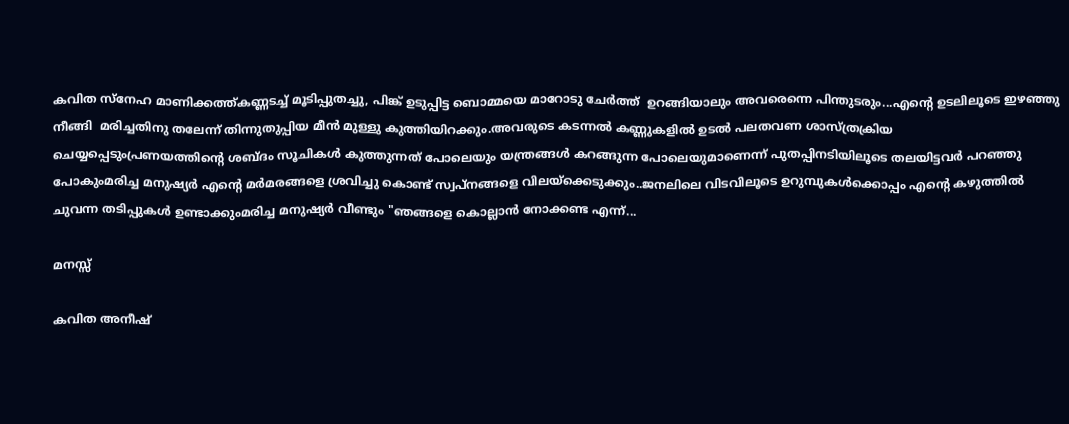കവിത സ്നേഹ മാണിക്കത്ത്കണ്ണടച്ച് മൂടിപ്പുതച്ചു, പിങ്ക് ഉടുപ്പിട്ട ബൊമ്മയെ മാറോടു ചേർത്ത്  ഉറങ്ങിയാലും അവരെന്നെ പിന്തുടരും...എന്റെ ഉടലിലൂടെ ഇഴഞ്ഞു നീങ്ങി  മരിച്ചതിനു തലേന്ന് തിന്നുതുപ്പിയ മീൻ മുള്ളു കുത്തിയിറക്കും.അവരുടെ കടന്നൽ കണ്ണുകളിൽ ഉടൽ പലതവണ ശാസ്ത്രക്രിയ ചെയ്യപ്പെടുംപ്രണയത്തിന്റെ ശബ്ദം സൂചികൾ കുത്തുന്നത് പോലെയും യന്ത്രങ്ങൾ കറങ്ങുന്ന പോലെയുമാണെന്ന് പുതപ്പിനടിയിലൂടെ തലയിട്ടവർ പറഞ്ഞു പോകുംമരിച്ച മനുഷ്യർ എന്റെ മർമരങ്ങളെ ശ്രവിച്ചു കൊണ്ട് സ്വപ്നങ്ങളെ വിലയ്ക്കെടുക്കും..ജനലിലെ വിടവിലൂടെ ഉറുമ്പുകൾക്കൊപ്പം എന്റെ കഴുത്തിൽ ചുവന്ന തടിപ്പുകൾ ഉണ്ടാക്കുംമരിച്ച മനുഷ്യർ വീണ്ടും "ഞങ്ങളെ കൊല്ലാൻ നോക്കണ്ട എന്ന്...

മനസ്സ്

കവിത അനീഷ്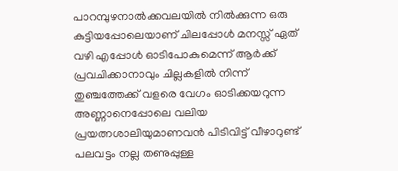പാറമ്പുഴനാൽക്കവലയിൽ നിൽക്കുന്ന ഒരു കുട്ടിയപ്പോലെയാണ് ചിലപ്പോൾ മനസ്സ് ഏത് വഴി എപ്പോൾ ഓടിപോകുമെന്ന് ആർക്ക് പ്രവചിക്കാനാവും ചില്ലകളിൽ നിന്ന് തുഞ്ചത്തേക്ക് വളരെ വേഗം ഓടിക്കയറുന്ന അണ്ണാനെപ്പോലെ വലിയ പ്രയത്നശാലിയുമാണവൻ പിടിവിട്ട് വീഴാറുണ്ട് പലവട്ടം നല്ല തണുപ്പുള്ള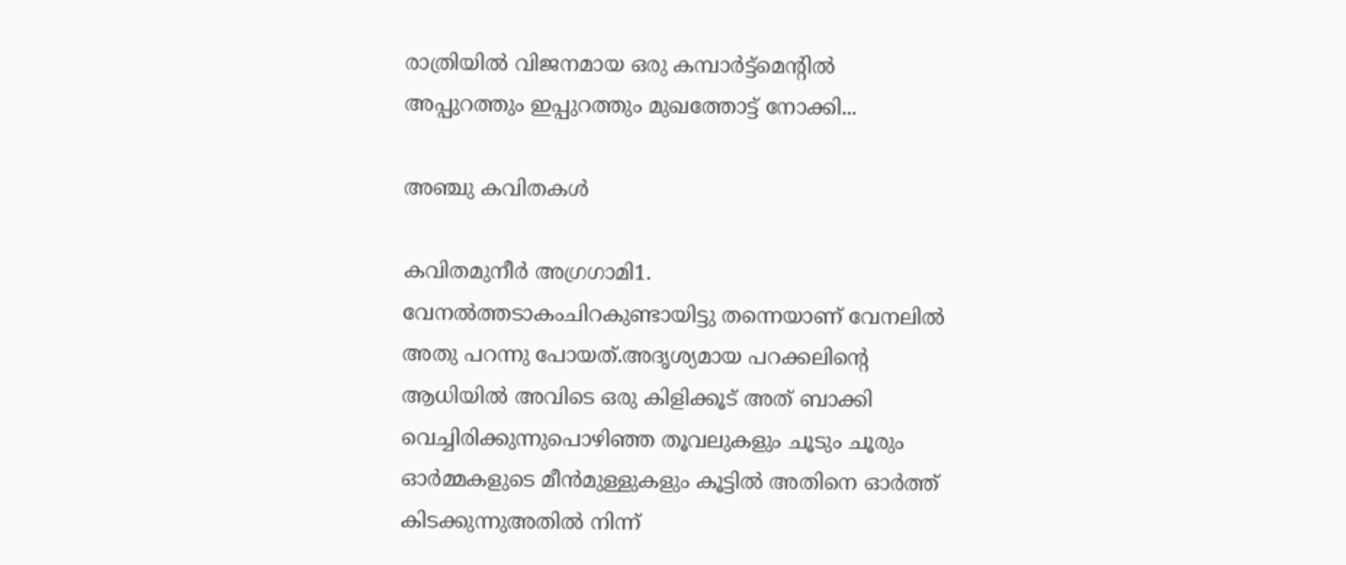രാത്രിയിൽ വിജനമായ ഒരു കമ്പാർട്ട്മെന്റിൽ അപ്പുറത്തും ഇപ്പുറത്തും മുഖത്തോട്ട് നോക്കി...

അഞ്ചു കവിതകൾ

കവിതമുനീർ അഗ്രഗാമി1. വേനൽത്തടാകംചിറകുണ്ടായിട്ടു തന്നെയാണ് വേനലിൽ അതു പറന്നു പോയത്.അദൃശ്യമായ പറക്കലിന്റെ ആധിയിൽ അവിടെ ഒരു കിളിക്കൂട് അത് ബാക്കി വെച്ചിരിക്കുന്നുപൊഴിഞ്ഞ തൂവലുകളും ചൂടും ചൂരും ഓർമ്മകളുടെ മീൻമുള്ളുകളും കൂട്ടിൽ അതിനെ ഓർത്ത് കിടക്കുന്നുഅതിൽ നിന്ന്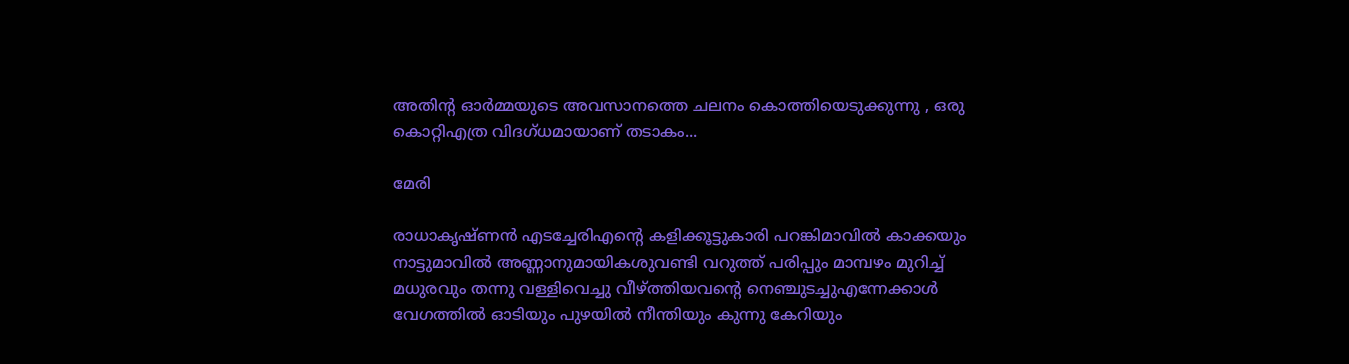അതിന്റ ഓർമ്മയുടെ അവസാനത്തെ ചലനം കൊത്തിയെടുക്കുന്നു , ഒരു കൊറ്റിഎത്ര വിദഗ്ധമായാണ് തടാകം...

മേരി

രാധാകൃഷ്ണൻ എടച്ചേരിഎന്റെ കളിക്കൂട്ടുകാരി പറങ്കിമാവിൽ കാക്കയും നാട്ടുമാവിൽ അണ്ണാനുമായികശുവണ്ടി വറുത്ത് പരിപ്പും മാമ്പഴം മുറിച്ച് മധുരവും തന്നു വള്ളിവെച്ചു വീഴ്ത്തിയവന്റെ നെഞ്ചുടച്ചുഎന്നേക്കാൾ വേഗത്തിൽ ഓടിയും പുഴയിൽ നീന്തിയും കുന്നു കേറിയും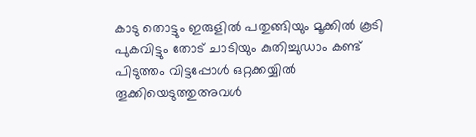കാടു തൊട്ടും ഇരുളിൽ പതുങ്ങിയും മൂക്കിൽ കൂടി പുകവിട്ടും തോട് ചാടിയും കുതിച്ചുഡാം കണ്ട് പിടുത്തം വിട്ടപ്പോൾ ഒറ്റക്കയ്യിൽ തൂക്കിയെടുത്തുഅവൾ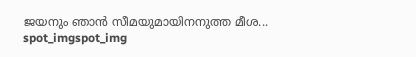ജയനും ഞാൻ സീമയുമായിനനുത്ത മീശ...
spot_imgspot_img